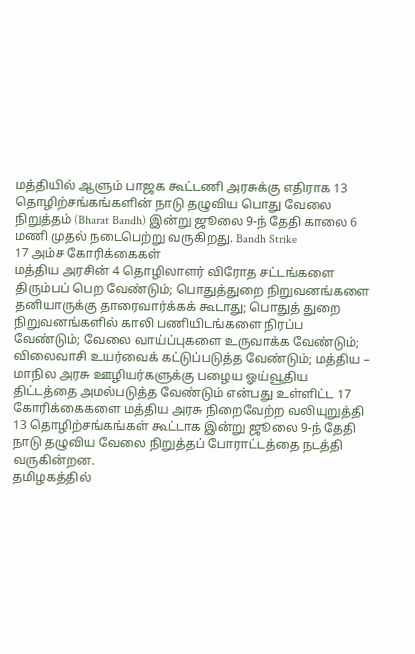மத்தியில் ஆளும் பாஜக கூட்டணி அரசுக்கு எதிராக 13 தொழிற்சங்கங்களின் நாடு தழுவிய பொது வேலை நிறுத்தம் (Bharat Bandh) இன்று ஜூலை 9-ந் தேதி காலை 6 மணி முதல் நடைபெற்று வருகிறது. Bandh Strike
17 அம்ச கோரிக்கைகள்
மத்திய அரசின் 4 தொழிலாளர் விரோத சட்டங்களை திரும்பப் பெற வேண்டும்; பொதுத்துறை நிறுவனங்களை தனியாருக்கு தாரைவார்க்கக் கூடாது; பொதுத் துறை நிறுவனங்களில் காலி பணியிடங்களை நிரப்ப வேண்டும்; வேலை வாய்ப்புகளை உருவாக்க வேண்டும்; விலைவாசி உயர்வைக் கட்டுப்படுத்த வேண்டும்; மத்திய – மாநில அரசு ஊழியர்களுக்கு பழைய ஓய்வூதிய திட்டத்தை அமல்படுத்த வேண்டும் என்பது உள்ளிட்ட 17 கோரிக்கைகளை மத்திய அரசு நிறைவேற்ற வலியுறுத்தி 13 தொழிற்சங்கங்கள் கூட்டாக இன்று ஜூலை 9-ந் தேதி நாடு தழுவிய வேலை நிறுத்தப் போராட்டத்தை நடத்தி வருகின்றன.
தமிழகத்தில்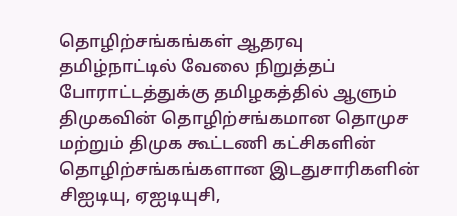தொழிற்சங்கங்கள் ஆதரவு
தமிழ்நாட்டில் வேலை நிறுத்தப் போராட்டத்துக்கு தமிழகத்தில் ஆளும் திமுகவின் தொழிற்சங்கமான தொமுச மற்றும் திமுக கூட்டணி கட்சிகளின் தொழிற்சங்கங்களான இடதுசாரிகளின் சிஐடியு, ஏஐடியுசி,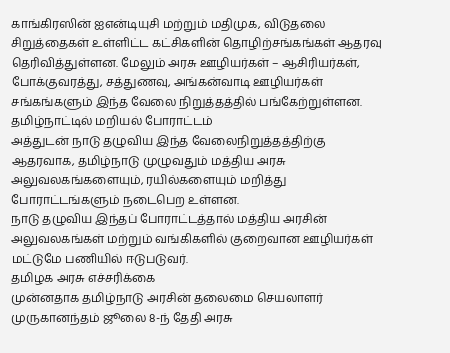காங்கிரஸின் ஐஎன்டியுசி மற்றும் மதிமுக, விடுதலை சிறுத்தைகள் உள்ளிட்ட கட்சிகளின் தொழிற்சங்கங்கள் ஆதரவு தெரிவித்துள்ளன. மேலும் அரசு ஊழியர்கள் – ஆசிரியர்கள், போக்குவரத்து, சத்துணவு, அங்கன்வாடி ஊழியர்கள் சங்கங்களும் இந்த வேலை நிறுத்தத்தில் பங்கேற்றுள்ளன.
தமிழ்நாட்டில் மறியல் போராட்டம்
அத்துடன் நாடு தழுவிய இந்த வேலைநிறுத்தத்திற்கு ஆதரவாக, தமிழ்நாடு முழுவதும் மத்திய அரசு அலுவலகங்களையும், ரயில்களையும் மறித்து போராட்டங்களும் நடைபெற உள்ளன.
நாடு தழுவிய இந்தப் போராட்டத்தால் மத்திய அரசின் அலுவலகங்கள் மற்றும் வங்கிகளில் குறைவான ஊழியர்கள் மட்டுமே பணியில் ஈடுபடுவர்.
தமிழக அரசு எச்சரிக்கை
முன்னதாக தமிழ்நாடு அரசின் தலைமை செயலாளர் முருகானந்தம் ஜூலை 8-ந் தேதி அரசு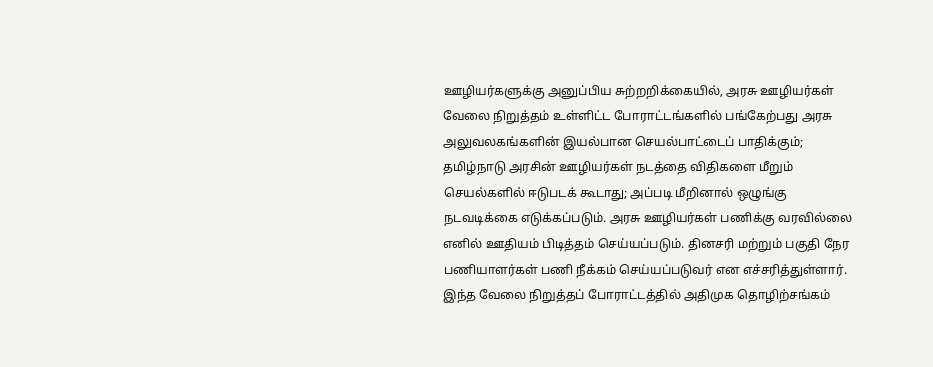ஊழியர்களுக்கு அனுப்பிய சுற்றறிக்கையில், அரசு ஊழியர்கள் வேலை நிறுத்தம் உள்ளிட்ட போராட்டங்களில் பங்கேற்பது அரசு அலுவலகங்களின் இயல்பான செயல்பாட்டைப் பாதிக்கும்; தமிழ்நாடு அரசின் ஊழியர்கள் நடத்தை விதிகளை மீறும் செயல்களில் ஈடுபடக் கூடாது; அப்படி மீறினால் ஒழுங்கு நடவடிக்கை எடுக்கப்படும். அரசு ஊழியர்கள் பணிக்கு வரவில்லை எனில் ஊதியம் பிடித்தம் செய்யப்படும். தினசரி மற்றும் பகுதி நேர பணியாளர்கள் பணி நீக்கம் செய்யப்படுவர் என எச்சரித்துள்ளார்.
இந்த வேலை நிறுத்தப் போராட்டத்தில் அதிமுக தொழிற்சங்கம்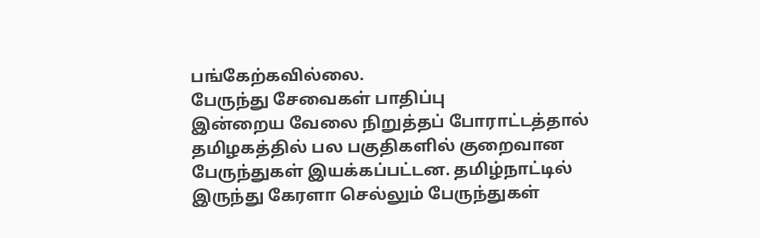பங்கேற்கவில்லை.
பேருந்து சேவைகள் பாதிப்பு
இன்றைய வேலை நிறுத்தப் போராட்டத்தால் தமிழகத்தில் பல பகுதிகளில் குறைவான பேருந்துகள் இயக்கப்பட்டன. தமிழ்நாட்டில் இருந்து கேரளா செல்லும் பேருந்துகள்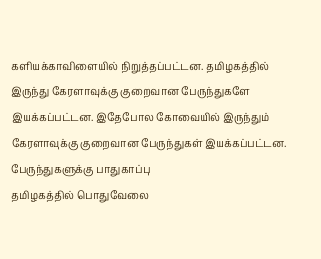களியக்காவிளையில் நிறுத்தப்பட்டன. தமிழகத்தில் இருந்து கேரளாவுக்கு குறைவான பேருந்துகளே இயக்கப்பட்டன. இதேபோல கோவையில் இருந்தும் கேரளாவுக்கு குறைவான பேருந்துகள் இயக்கப்பட்டன.
பேருந்துகளுக்கு பாதுகாப்பு
தமிழகத்தில் பொதுவேலை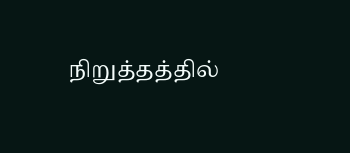நிறுத்தத்தில்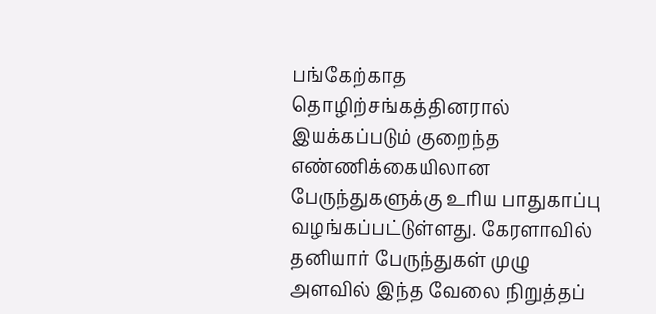பங்கேற்காத தொழிற்சங்கத்தினரால் இயக்கப்படும் குறைந்த எண்ணிக்கையிலான பேருந்துகளுக்கு உரிய பாதுகாப்பு வழங்கப்பட்டுள்ளது. கேரளாவில் தனியார் பேருந்துகள் முழு அளவில் இந்த வேலை நிறுத்தப்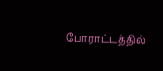போராட்டத்தில்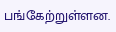பங்கேற்றுள்ளன.